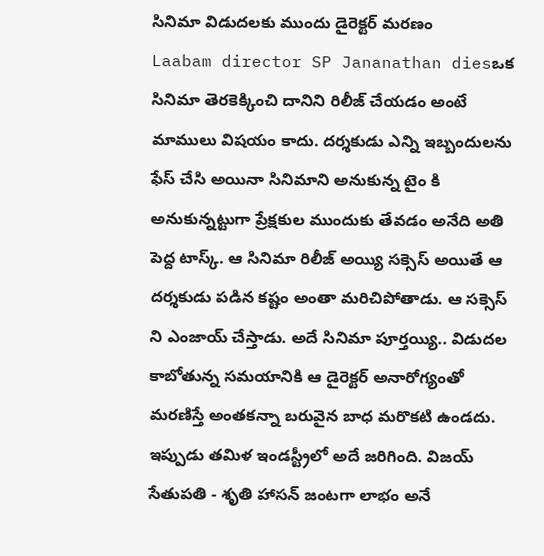సినిమా విడుదలకు ముందు డైరెక్టర్ మరణం
Laabam director SP Jananathan diesఒక సినిమా తెరకెక్కించి దానిని రిలీజ్ చేయడం అంటే మాములు విషయం కాదు. దర్శకుడు ఎన్ని ఇబ్బందులను ఫేస్ చేసి అయినా సినిమాని అనుకున్న టైం కి అనుకున్నట్టుగా ప్రేక్షకుల ముందుకు తేవడం అనేది అతి పెద్ద టాస్క్. ఆ సినిమా రిలీజ్ అయ్యి సక్సెస్ అయితే ఆ దర్శకుడు పడిన కష్టం అంతా మరిచిపోతాడు. ఆ సక్సెస్ ని ఎంజాయ్ చేస్తాడు. అదే సినిమా పూర్తయ్యి.. విడుదల కాబోతున్న సమయానికి ఆ డైరెక్టర్ అనారోగ్యంతో మరణిస్తే అంతకన్నా బరువైన బాధ మరొకటి ఉండదు. ఇప్పుడు తమిళ ఇండస్ట్రీలో అదే జరిగింది. విజయ్ సేతుపతి - శృతి హాసన్ జంటగా లాభం అనే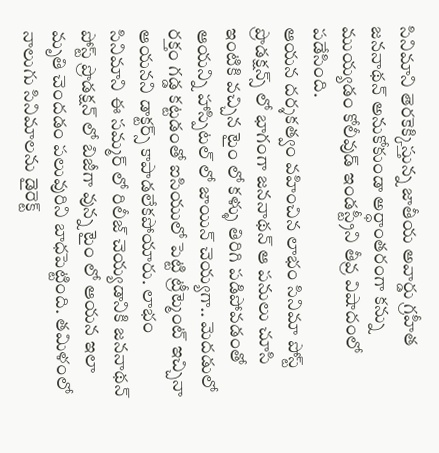సినిమాని తెరకెక్కిస్తున్న జాతీయ అవార్డు గ్రహీత జననాథన్ అనుకోకుండా అర్ధాంతరంగా కన్ను ముయ్యడం కోలీవుడ్ ఇండస్ట్రీని తీవ్ర విషాదంలో పడేసింది.
ఆయన దర్శకత్వం వహించిన లాభం సినిమా పోస్ట్ ప్రొడక్షన్స్ లో భాగంగా జననాథన్ ఆ పనులు చూసి ఇంటికి వచ్చిన టైం లో కళ్ళు తిరిగి పడిపోవడంతో ఆయన్ని హాస్పిటల్ లో జాయిన్ చెయ్యగా.. మెదడులో రక్తం గడ్డ కట్టడంతో ఐసియులో పెట్టి ట్రీట్మెంట్ ఇచ్చినా ఆయనని డాక్టర్స్ కాపాడలేకపోయారు. లాభం సినిమాని ఈ సమ్మర్ లో రిలీజ్ చెయ్యడానికి జననాథన్ పోస్ట్ ప్రొడక్షన్ లో బిజీగా వున్న టైం లో ఆయన ఇలా మృతి చెందడం పలువురిని బాధపెట్టింది. తమిళంలో నాలుగు సినిమాలను డైరెక్ట్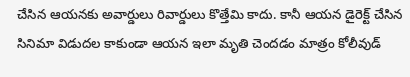చేసిన ఆయనకు అవార్డులు రివార్డులు కొత్తేమి కాదు. కానీ ఆయన డైరెక్ట్ చేసిన సినిమా విడుదల కాకుండా ఆయన ఇలా మృతి చెందడం మాత్రం కోలీవుడ్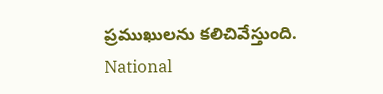ప్రముఖులను కలిచివేస్తుంది.
National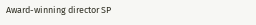Award-winning director SP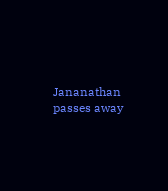Jananathan passes away